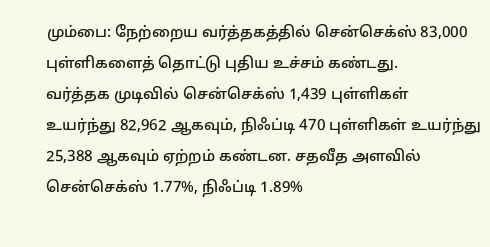மும்பை: நேற்றைய வர்த்தகத்தில் சென்செக்ஸ் 83,000 புள்ளிகளைத் தொட்டு புதிய உச்சம் கண்டது.
வர்த்தக முடிவில் சென்செக்ஸ் 1,439 புள்ளிகள் உயர்ந்து 82,962 ஆகவும், நிஃப்டி 470 புள்ளிகள் உயர்ந்து 25,388 ஆகவும் ஏற்றம் கண்டன. சதவீத அளவில் சென்செக்ஸ் 1.77%, நிஃப்டி 1.89%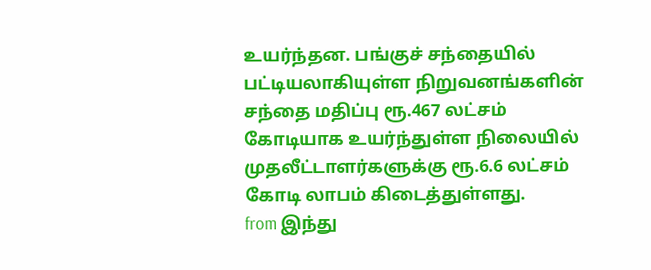உயர்ந்தன. பங்குச் சந்தையில் பட்டியலாகியுள்ள நிறுவனங்களின் சந்தை மதிப்பு ரூ.467 லட்சம் கோடியாக உயர்ந்துள்ள நிலையில் முதலீட்டாளர்களுக்கு ரூ.6.6 லட்சம் கோடி லாபம் கிடைத்துள்ளது.
from இந்து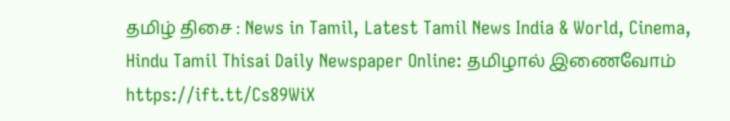தமிழ் திசை : News in Tamil, Latest Tamil News India & World, Cinema, Hindu Tamil Thisai Daily Newspaper Online: தமிழால் இணைவோம் https://ift.tt/Cs89WiX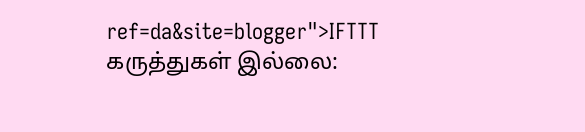ref=da&site=blogger">IFTTT
கருத்துகள் இல்லை: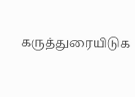கருத்துரையிடுக